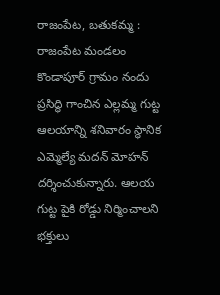రాజంపేట, బతుకమ్మ : రాజంపేట మండలం కొండాపూర్ గ్రామం నందు ప్రసిద్ధి గాంచిన ఎల్లమ్మ గుట్ట ఆలయాన్ని శనివారం స్థానిక ఎమ్మెల్యే మదన్ మోహన్ దర్శించుకున్నారు. ఆలయ గుట్ట పైకి రోడ్డు నిర్మించాలని భక్తులు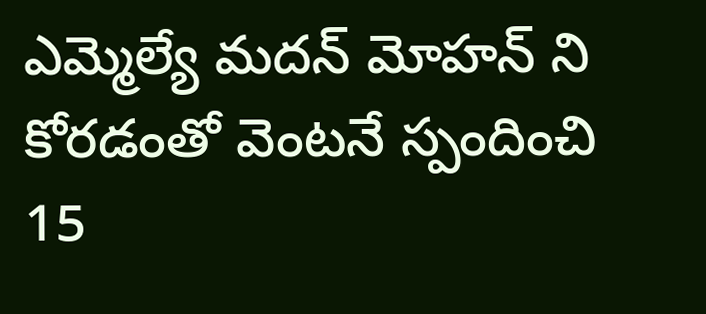ఎమ్మెల్యే మదన్ మోహన్ ని కోరడంతో వెంటనే స్పందించి 15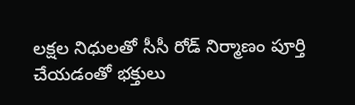లక్షల నిధులతో సీసీ రోడ్ నిర్మాణం పూర్తి చేయడంతో భక్తులు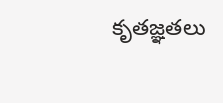కృతజ్ఞతలు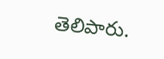తెలిపారు.